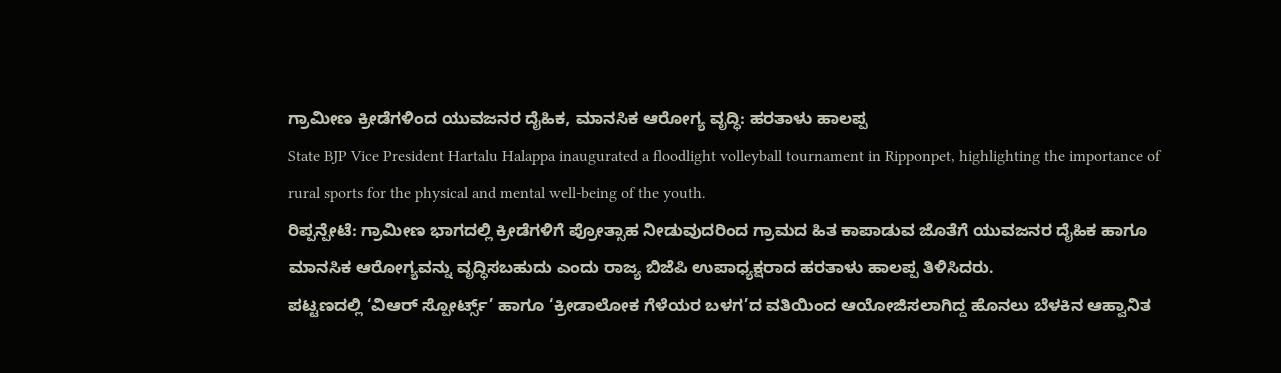ಗ್ರಾಮೀಣ ಕ್ರೀಡೆಗಳಿಂದ ಯುವಜನರ ದೈಹಿಕ, ಮಾನಸಿಕ ಆರೋಗ್ಯ ವೃದ್ಧಿ: ಹರತಾಳು ಹಾಲಪ್ಪ
State BJP Vice President Hartalu Halappa inaugurated a floodlight volleyball tournament in Ripponpet, highlighting the importance of rural sports for the physical and mental well-being of the youth.
ರಿಪ್ಪನ್ಪೇಟೆ: ಗ್ರಾಮೀಣ ಭಾಗದಲ್ಲಿ ಕ್ರೀಡೆಗಳಿಗೆ ಪ್ರೋತ್ಸಾಹ ನೀಡುವುದರಿಂದ ಗ್ರಾಮದ ಹಿತ ಕಾಪಾಡುವ ಜೊತೆಗೆ ಯುವಜನರ ದೈಹಿಕ ಹಾಗೂ ಮಾನಸಿಕ ಆರೋಗ್ಯವನ್ನು ವೃದ್ಧಿಸಬಹುದು ಎಂದು ರಾಜ್ಯ ಬಿಜೆಪಿ ಉಪಾಧ್ಯಕ್ಷರಾದ ಹರತಾಳು ಹಾಲಪ್ಪ ತಿಳಿಸಿದರು.
ಪಟ್ಟಣದಲ್ಲಿ ‘ವಿಆರ್ ಸ್ಪೋರ್ಟ್ಸ್’ ಹಾಗೂ ‘ಕ್ರೀಡಾಲೋಕ ಗೆಳೆಯರ ಬಳಗ’ದ ವತಿಯಿಂದ ಆಯೋಜಿಸಲಾಗಿದ್ದ ಹೊನಲು ಬೆಳಕಿನ ಆಹ್ವಾನಿತ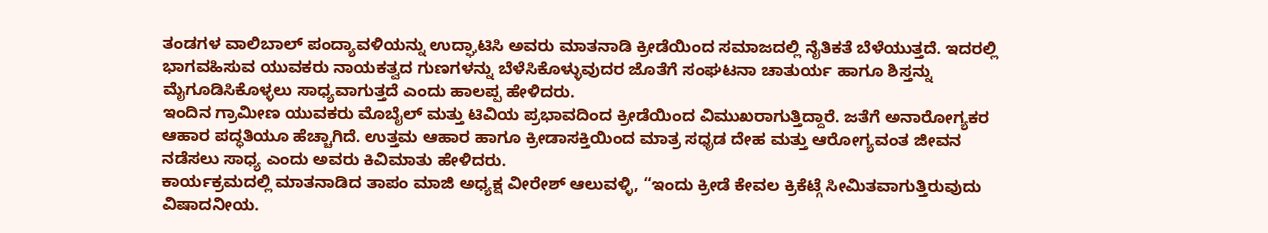ತಂಡಗಳ ವಾಲಿಬಾಲ್ ಪಂದ್ಯಾವಳಿಯನ್ನು ಉದ್ಘಾಟಿಸಿ ಅವರು ಮಾತನಾಡಿ ಕ್ರೀಡೆಯಿಂದ ಸಮಾಜದಲ್ಲಿ ನೈತಿಕತೆ ಬೆಳೆಯುತ್ತದೆ. ಇದರಲ್ಲಿ ಭಾಗವಹಿಸುವ ಯುವಕರು ನಾಯಕತ್ವದ ಗುಣಗಳನ್ನು ಬೆಳೆಸಿಕೊಳ್ಳುವುದರ ಜೊತೆಗೆ ಸಂಘಟನಾ ಚಾತುರ್ಯ ಹಾಗೂ ಶಿಸ್ತನ್ನು ಮೈಗೂಡಿಸಿಕೊಳ್ಳಲು ಸಾಧ್ಯವಾಗುತ್ತದೆ ಎಂದು ಹಾಲಪ್ಪ ಹೇಳಿದರು.
ಇಂದಿನ ಗ್ರಾಮೀಣ ಯುವಕರು ಮೊಬೈಲ್ ಮತ್ತು ಟಿವಿಯ ಪ್ರಭಾವದಿಂದ ಕ್ರೀಡೆಯಿಂದ ವಿಮುಖರಾಗುತ್ತಿದ್ದಾರೆ. ಜತೆಗೆ ಅನಾರೋಗ್ಯಕರ ಆಹಾರ ಪದ್ಧತಿಯೂ ಹೆಚ್ಚಾಗಿದೆ. ಉತ್ತಮ ಆಹಾರ ಹಾಗೂ ಕ್ರೀಡಾಸಕ್ತಿಯಿಂದ ಮಾತ್ರ ಸಧೃಡ ದೇಹ ಮತ್ತು ಆರೋಗ್ಯವಂತ ಜೀವನ ನಡೆಸಲು ಸಾಧ್ಯ ಎಂದು ಅವರು ಕಿವಿಮಾತು ಹೇಳಿದರು.
ಕಾರ್ಯಕ್ರಮದಲ್ಲಿ ಮಾತನಾಡಿದ ತಾಪಂ ಮಾಜಿ ಅಧ್ಯಕ್ಷ ವೀರೇಶ್ ಆಲುವಳ್ಳಿ, “ಇಂದು ಕ್ರೀಡೆ ಕೇವಲ ಕ್ರಿಕೆಟ್ಗೆ ಸೀಮಿತವಾಗುತ್ತಿರುವುದು ವಿಷಾದನೀಯ.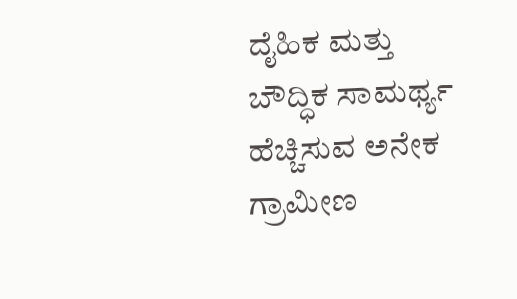ದೈಹಿಕ ಮತ್ತು ಬೌದ್ಧಿಕ ಸಾಮರ್ಥ್ಯ ಹೆಚ್ಚಿಸುವ ಅನೇಕ ಗ್ರಾಮೀಣ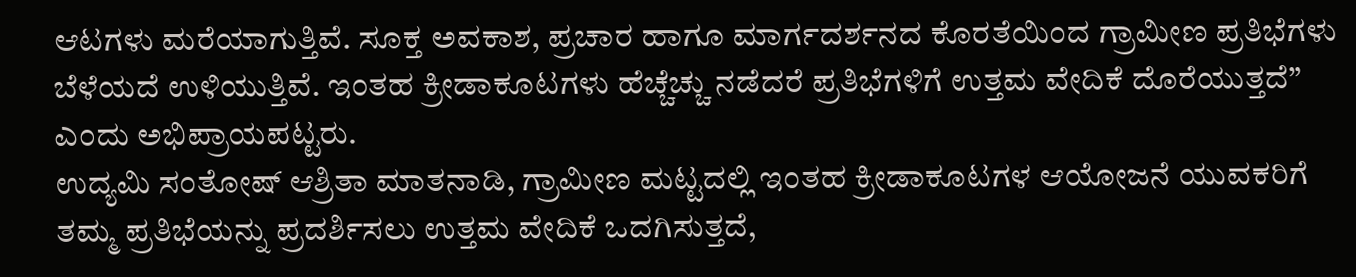ಆಟಗಳು ಮರೆಯಾಗುತ್ತಿವೆ. ಸೂಕ್ತ ಅವಕಾಶ, ಪ್ರಚಾರ ಹಾಗೂ ಮಾರ್ಗದರ್ಶನದ ಕೊರತೆಯಿಂದ ಗ್ರಾಮೀಣ ಪ್ರತಿಭೆಗಳು ಬೆಳೆಯದೆ ಉಳಿಯುತ್ತಿವೆ. ಇಂತಹ ಕ್ರೀಡಾಕೂಟಗಳು ಹೆಚ್ಚೆಚ್ಚು ನಡೆದರೆ ಪ್ರತಿಭೆಗಳಿಗೆ ಉತ್ತಮ ವೇದಿಕೆ ದೊರೆಯುತ್ತದೆ” ಎಂದು ಅಭಿಪ್ರಾಯಪಟ್ಟರು.
ಉದ್ಯಮಿ ಸಂತೋಷ್ ಆಶ್ರಿತಾ ಮಾತನಾಡಿ, ಗ್ರಾಮೀಣ ಮಟ್ಟದಲ್ಲಿ ಇಂತಹ ಕ್ರೀಡಾಕೂಟಗಳ ಆಯೋಜನೆ ಯುವಕರಿಗೆ ತಮ್ಮ ಪ್ರತಿಭೆಯನ್ನು ಪ್ರದರ್ಶಿಸಲು ಉತ್ತಮ ವೇದಿಕೆ ಒದಗಿಸುತ್ತದೆ,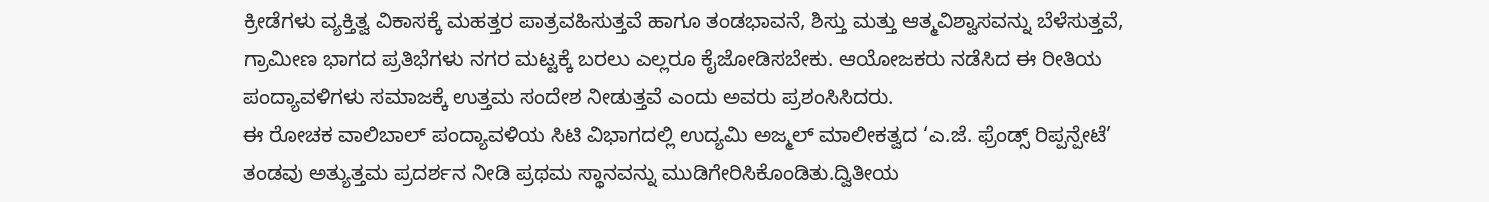ಕ್ರೀಡೆಗಳು ವ್ಯಕ್ತಿತ್ವ ವಿಕಾಸಕ್ಕೆ ಮಹತ್ತರ ಪಾತ್ರವಹಿಸುತ್ತವೆ ಹಾಗೂ ತಂಡಭಾವನೆ, ಶಿಸ್ತು ಮತ್ತು ಆತ್ಮವಿಶ್ವಾಸವನ್ನು ಬೆಳೆಸುತ್ತವೆ, ಗ್ರಾಮೀಣ ಭಾಗದ ಪ್ರತಿಭೆಗಳು ನಗರ ಮಟ್ಟಕ್ಕೆ ಬರಲು ಎಲ್ಲರೂ ಕೈಜೋಡಿಸಬೇಕು. ಆಯೋಜಕರು ನಡೆಸಿದ ಈ ರೀತಿಯ ಪಂದ್ಯಾವಳಿಗಳು ಸಮಾಜಕ್ಕೆ ಉತ್ತಮ ಸಂದೇಶ ನೀಡುತ್ತವೆ ಎಂದು ಅವರು ಪ್ರಶಂಸಿಸಿದರು.
ಈ ರೋಚಕ ವಾಲಿಬಾಲ್ ಪಂದ್ಯಾವಳಿಯ ಸಿಟಿ ವಿಭಾಗದಲ್ಲಿ ಉದ್ಯಮಿ ಅಜ್ಮಲ್ ಮಾಲೀಕತ್ವದ ‘ಎ.ಜೆ. ಫ್ರೆಂಡ್ಸ್ ರಿಪ್ಪನ್ಪೇಟೆ’ ತಂಡವು ಅತ್ಯುತ್ತಮ ಪ್ರದರ್ಶನ ನೀಡಿ ಪ್ರಥಮ ಸ್ಥಾನವನ್ನು ಮುಡಿಗೇರಿಸಿಕೊಂಡಿತು.ದ್ವಿತೀಯ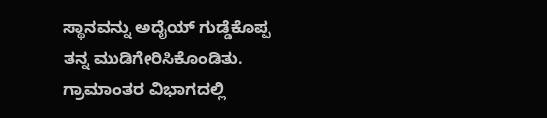ಸ್ಥಾನವನ್ನು ಅದೈಯ್ ಗುಡ್ಡೆಕೊಪ್ಪ ತನ್ನ ಮುಡಿಗೇರಿಸಿಕೊಂಡಿತು.
ಗ್ರಾಮಾಂತರ ವಿಭಾಗದಲ್ಲಿ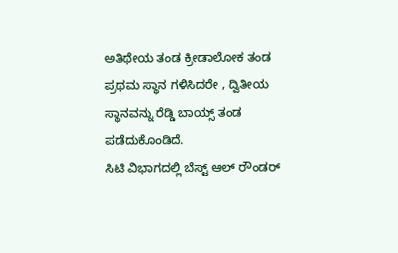ಅತಿಥೇಯ ತಂಡ ಕ್ರೀಡಾಲೋಕ ತಂಡ ಪ್ರಥಮ ಸ್ಥಾನ ಗಳಿಸಿದರೇ , ದ್ವಿತೀಯ ಸ್ಥಾನವನ್ನು ರೆಡ್ಡಿ ಬಾಯ್ಸ್ ತಂಡ ಪಡೆದುಕೊಂಡಿದೆ.
ಸಿಟಿ ವಿಭಾಗದಲ್ಲಿ ಬೆಸ್ಟ್ ಆಲ್ ರೌಂಡರ್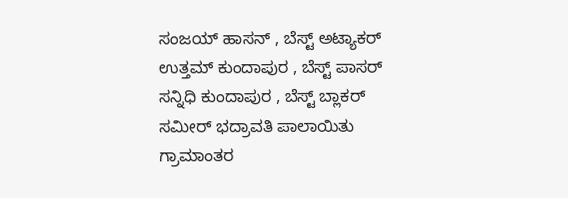ಸಂಜಯ್ ಹಾಸನ್ , ಬೆಸ್ಟ್ ಅಟ್ಯಾಕರ್ ಉತ್ತಮ್ ಕುಂದಾಪುರ , ಬೆಸ್ಟ್ ಪಾಸರ್ ಸನ್ನಿಧಿ ಕುಂದಾಪುರ , ಬೆಸ್ಟ್ ಬ್ಲಾಕರ್ ಸಮೀರ್ ಭದ್ರಾವತಿ ಪಾಲಾಯಿತು
ಗ್ರಾಮಾಂತರ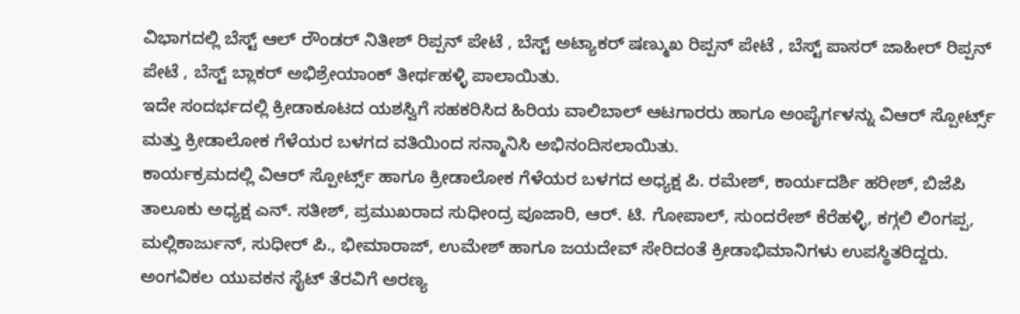ವಿಭಾಗದಲ್ಲಿ ಬೆಸ್ಟ್ ಆಲ್ ರೌಂಡರ್ ನಿತೀಶ್ ರಿಪ್ಪನ್ ಪೇಟೆ , ಬೆಸ್ಟ್ ಅಟ್ಯಾಕರ್ ಷಣ್ಮುಖ ರಿಪ್ಪನ್ ಪೇಟೆ , ಬೆಸ್ಟ್ ಪಾಸರ್ ಜಾಹೀರ್ ರಿಪ್ಪನ್ ಪೇಟೆ , ಬೆಸ್ಟ್ ಬ್ಲಾಕರ್ ಅಭಿಶ್ರೇಯಾಂಕ್ ತೀರ್ಥಹಳ್ಳಿ ಪಾಲಾಯಿತು.
ಇದೇ ಸಂದರ್ಭದಲ್ಲಿ ಕ್ರೀಡಾಕೂಟದ ಯಶಸ್ವಿಗೆ ಸಹಕರಿಸಿದ ಹಿರಿಯ ವಾಲಿಬಾಲ್ ಆಟಗಾರರು ಹಾಗೂ ಅಂಪೈರ್ಗಳನ್ನು ವಿಆರ್ ಸ್ಪೋರ್ಟ್ಸ್ ಮತ್ತು ಕ್ರೀಡಾಲೋಕ ಗೆಳೆಯರ ಬಳಗದ ವತಿಯಿಂದ ಸನ್ಮಾನಿಸಿ ಅಭಿನಂದಿಸಲಾಯಿತು.
ಕಾರ್ಯಕ್ರಮದಲ್ಲಿ ವಿಆರ್ ಸ್ಪೋರ್ಟ್ಸ್ ಹಾಗೂ ಕ್ರೀಡಾಲೋಕ ಗೆಳೆಯರ ಬಳಗದ ಅಧ್ಯಕ್ಷ ಪಿ. ರಮೇಶ್, ಕಾರ್ಯದರ್ಶಿ ಹರೀಶ್, ಬಿಜೆಪಿ ತಾಲೂಕು ಅಧ್ಯಕ್ಷ ಎನ್. ಸತೀಶ್, ಪ್ರಮುಖರಾದ ಸುಧೀಂದ್ರ ಪೂಜಾರಿ, ಆರ್. ಟಿ. ಗೋಪಾಲ್, ಸುಂದರೇಶ್ ಕೆರೆಹಳ್ಳಿ, ಕಗ್ಗಲಿ ಲಿಂಗಪ್ಪ, ಮಲ್ಲಿಕಾರ್ಜುನ್, ಸುಧೀರ್ ಪಿ., ಭೀಮಾರಾಜ್, ಉಮೇಶ್ ಹಾಗೂ ಜಯದೇವ್ ಸೇರಿದಂತೆ ಕ್ರೀಡಾಭಿಮಾನಿಗಳು ಉಪಸ್ಥಿತರಿದ್ದರು.
ಅಂಗವಿಕಲ ಯುವಕನ ಸೈಟ್ ತೆರವಿಗೆ ಅರಣ್ಯ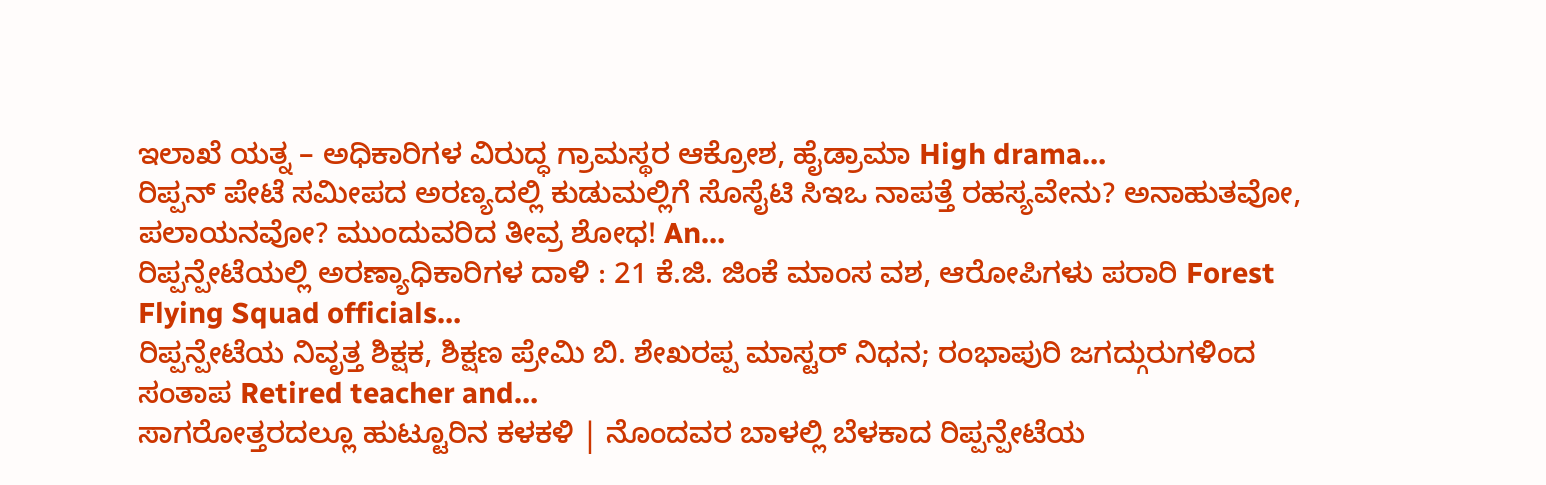ಇಲಾಖೆ ಯತ್ನ – ಅಧಿಕಾರಿಗಳ ವಿರುದ್ಧ ಗ್ರಾಮಸ್ಥರ ಆಕ್ರೋಶ, ಹೈಡ್ರಾಮಾ High drama…
ರಿಪ್ಪನ್ ಪೇಟೆ ಸಮೀಪದ ಅರಣ್ಯದಲ್ಲಿ ಕುಡುಮಲ್ಲಿಗೆ ಸೊಸೈಟಿ ಸಿಇಒ ನಾಪತ್ತೆ ರಹಸ್ಯವೇನು? ಅನಾಹುತವೋ, ಪಲಾಯನವೋ? ಮುಂದುವರಿದ ತೀವ್ರ ಶೋಧ! An…
ರಿಪ್ಪನ್ಪೇಟೆಯಲ್ಲಿ ಅರಣ್ಯಾಧಿಕಾರಿಗಳ ದಾಳಿ : 21 ಕೆ.ಜಿ. ಜಿಂಕೆ ಮಾಂಸ ವಶ, ಆರೋಪಿಗಳು ಪರಾರಿ Forest Flying Squad officials…
ರಿಪ್ಪನ್ಪೇಟೆಯ ನಿವೃತ್ತ ಶಿಕ್ಷಕ, ಶಿಕ್ಷಣ ಪ್ರೇಮಿ ಬಿ. ಶೇಖರಪ್ಪ ಮಾಸ್ಟರ್ ನಿಧನ; ರಂಭಾಪುರಿ ಜಗದ್ಗುರುಗಳಿಂದ ಸಂತಾಪ Retired teacher and…
ಸಾಗರೋತ್ತರದಲ್ಲೂ ಹುಟ್ಟೂರಿನ ಕಳಕಳಿ | ನೊಂದವರ ಬಾಳಲ್ಲಿ ಬೆಳಕಾದ ರಿಪ್ಪನ್ಪೇಟೆಯ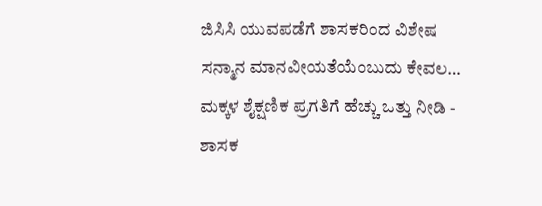ಜಿಸಿಸಿ ಯುವಪಡೆಗೆ ಶಾಸಕರಿಂದ ವಿಶೇಷ ಸನ್ಮಾನ ಮಾನವೀಯತೆಯೆಂಬುದು ಕೇವಲ…
ಮಕ್ಕಳ ಶೈಕ್ಷಣಿಕ ಪ್ರಗತಿಗೆ ಹೆಚ್ಚು ಒತ್ತು ನೀಡಿ - ಶಾಸಕ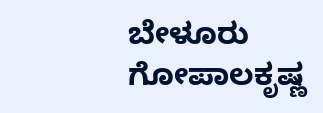ಬೇಳೂರು ಗೋಪಾಲಕೃಷ್ಣ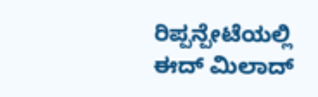ರಿಪ್ಪನ್ಪೇಟೆಯಲ್ಲಿ ಈದ್ ಮಿಲಾದ್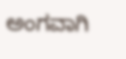ಅಂಗವಾಗಿ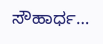ಸೌಹಾರ್ಧ…